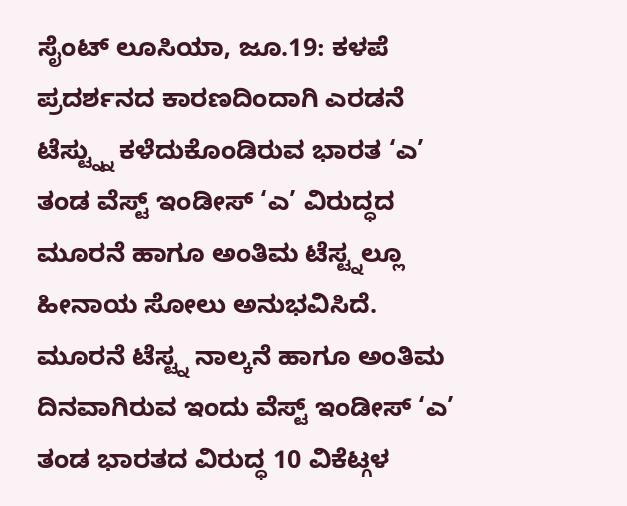ಸೈಂಟ್ ಲೂಸಿಯಾ, ಜೂ.19: ಕಳಪೆ ಪ್ರದರ್ಶನದ ಕಾರಣದಿಂದಾಗಿ ಎರಡನೆ ಟೆಸ್ಟ್ನ್ನು ಕಳೆದುಕೊಂಡಿರುವ ಭಾರತ ‘ಎ’ ತಂಡ ವೆಸ್ಟ್ ಇಂಡೀಸ್ ‘ಎ’ ವಿರುದ್ಧದ ಮೂರನೆ ಹಾಗೂ ಅಂತಿಮ ಟೆಸ್ಟ್ನಲ್ಲೂ ಹೀನಾಯ ಸೋಲು ಅನುಭವಿಸಿದೆ.
ಮೂರನೆ ಟೆಸ್ಟ್ನ ನಾಲ್ಕನೆ ಹಾಗೂ ಅಂತಿಮ ದಿನವಾಗಿರುವ ಇಂದು ವೆಸ್ಟ್ ಇಂಡೀಸ್ ‘ಎ’ ತಂಡ ಭಾರತದ ವಿರುದ್ಧ 10 ವಿಕೆಟ್ಗಳ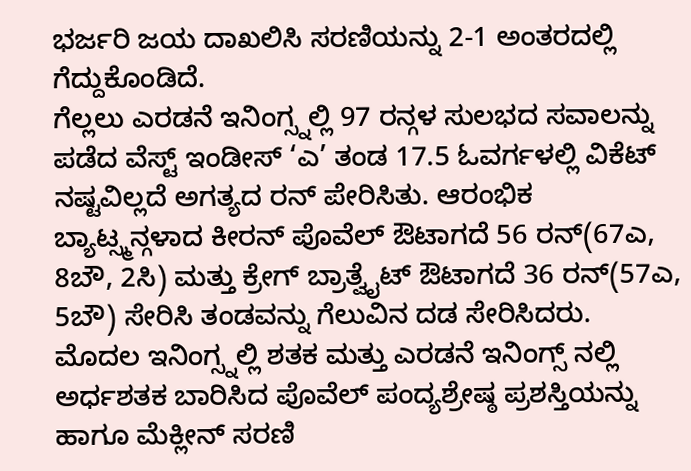ಭರ್ಜರಿ ಜಯ ದಾಖಲಿಸಿ ಸರಣಿಯನ್ನು 2-1 ಅಂತರದಲ್ಲಿ ಗೆದ್ದುಕೊಂಡಿದೆ.
ಗೆಲ್ಲಲು ಎರಡನೆ ಇನಿಂಗ್ಸ್ನಲ್ಲಿ 97 ರನ್ಗಳ ಸುಲಭದ ಸವಾಲನ್ನು ಪಡೆದ ವೆಸ್ಟ್ ಇಂಡೀಸ್ ‘ಎ’ ತಂಡ 17.5 ಓವರ್ಗಳಲ್ಲಿ ವಿಕೆಟ್ ನಷ್ಟವಿಲ್ಲದೆ ಅಗತ್ಯದ ರನ್ ಪೇರಿಸಿತು. ಆರಂಭಿಕ ಬ್ಯಾಟ್ಸ್ಮನ್ಗಳಾದ ಕೀರನ್ ಪೊವೆಲ್ ಔಟಾಗದೆ 56 ರನ್(67ಎ, 8ಬೌ, 2ಸಿ) ಮತ್ತು ಕ್ರೇಗ್ ಬ್ರಾತ್ವೈಟ್ ಔಟಾಗದೆ 36 ರನ್(57ಎ, 5ಬೌ) ಸೇರಿಸಿ ತಂಡವನ್ನು ಗೆಲುವಿನ ದಡ ಸೇರಿಸಿದರು.
ಮೊದಲ ಇನಿಂಗ್ಸ್ನಲ್ಲಿ ಶತಕ ಮತ್ತು ಎರಡನೆ ಇನಿಂಗ್ಸ್ ನಲ್ಲಿ ಅರ್ಧಶತಕ ಬಾರಿಸಿದ ಪೊವೆಲ್ ಪಂದ್ಯಶ್ರೇಷ್ಠ ಪ್ರಶಸ್ತಿಯನ್ನು ಹಾಗೂ ಮೆಕ್ಲೀನ್ ಸರಣಿ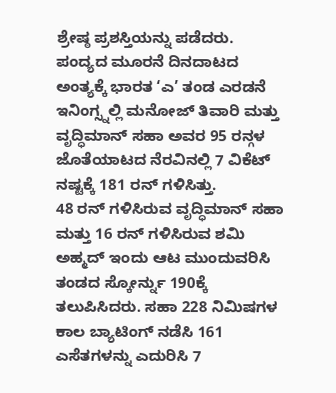ಶ್ರೇಷ್ಠ ಪ್ರಶಸ್ತಿಯನ್ನು ಪಡೆದರು. ಪಂದ್ಯದ ಮೂರನೆ ದಿನದಾಟದ ಅಂತ್ಯಕ್ಕೆ ಭಾರತ ‘ಎ’ ತಂಡ ಎರಡನೆ ಇನಿಂಗ್ಸ್ನಲ್ಲಿ ಮನೋಜ್ ತಿವಾರಿ ಮತ್ತು ವೃದ್ಧಿಮಾನ್ ಸಹಾ ಅವರ 95 ರನ್ಗಳ ಜೊತೆಯಾಟದ ನೆರವಿನಲ್ಲಿ 7 ವಿಕೆಟ್ ನಷ್ಟಕ್ಕೆ 181 ರನ್ ಗಳಿಸಿತ್ತು.
48 ರನ್ ಗಳಿಸಿರುವ ವೃದ್ಧಿಮಾನ್ ಸಹಾ ಮತ್ತು 16 ರನ್ ಗಳಿಸಿರುವ ಶಮಿ ಅಹ್ಮದ್ ಇಂದು ಆಟ ಮುಂದುವರಿಸಿ ತಂಡದ ಸ್ಕೋರ್ನ್ನು 190ಕ್ಕೆ ತಲುಪಿಸಿದರು. ಸಹಾ 228 ನಿಮಿಷಗಳ ಕಾಲ ಬ್ಯಾಟಿಂಗ್ ನಡೆಸಿ 161 ಎಸೆತಗಳನ್ನು ಎದುರಿಸಿ 7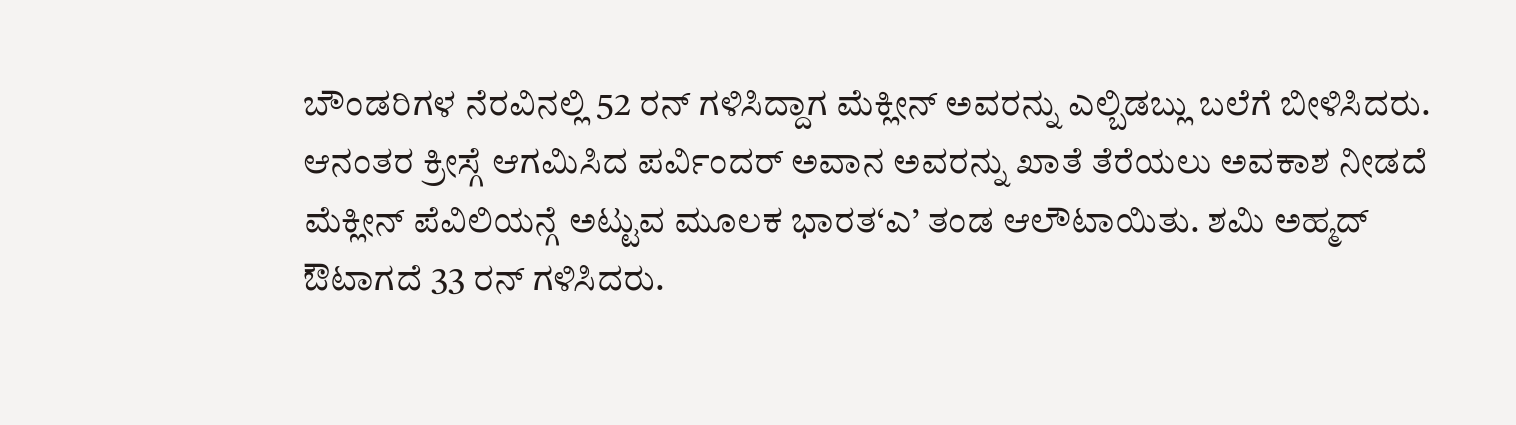ಬೌಂಡರಿಗಳ ನೆರವಿನಲ್ಲಿ 52 ರನ್ ಗಳಿಸಿದ್ದಾಗ ಮೆಕ್ಲೀನ್ ಅವರನ್ನು ಎಲ್ಬಿಡಬ್ಲು ಬಲೆಗೆ ಬೀಳಿಸಿದರು.
ಆನಂತರ ಕ್ರೀಸ್ಗೆ ಆಗಮಿಸಿದ ಪರ್ವಿಂದರ್ ಅವಾನ ಅವರನ್ನು ಖಾತೆ ತೆರೆಯಲು ಅವಕಾಶ ನೀಡದೆ ಮೆಕ್ಲೀನ್ ಪೆವಿಲಿಯನ್ಗೆ ಅಟ್ಟುವ ಮೂಲಕ ಭಾರತ‘ಎ’ ತಂಡ ಆಲೌಟಾಯಿತು. ಶಮಿ ಅಹ್ಮದ್ ಔಟಾಗದೆ 33 ರನ್ ಗಳಿಸಿದರು.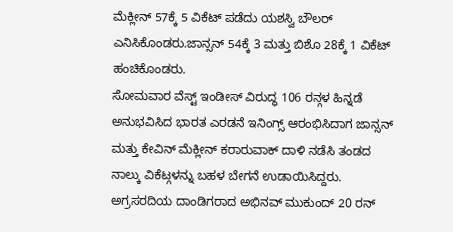ಮೆಕ್ಲೀನ್ 57ಕ್ಕೆ 5 ವಿಕೆಟ್ ಪಡೆದು ಯಶಸ್ವಿ ಬೌಲರ್ ಎನಿಸಿಕೊಂಡರು.ಜಾನ್ಸನ್ 54ಕ್ಕೆ 3 ಮತ್ತು ಬಿಶೊ 28ಕ್ಕೆ 1 ವಿಕೆಟ್ ಹಂಚಿಕೊಂಡರು.
ಸೋಮವಾರ ವೆಸ್ಟ್ ಇಂಡೀಸ್ ವಿರುದ್ಧ 106 ರನ್ಗಳ ಹಿನ್ನಡೆ ಅನುಭವಿಸಿದ ಭಾರತ ಎರಡನೆ ಇನಿಂಗ್ಸ್ ಆರಂಭಿಸಿದಾಗ ಜಾನ್ಸನ್ ಮತ್ತು ಕೇವಿನ್ ಮೆಕ್ಲೀನ್ ಕರಾರುವಾಕ್ ದಾಳಿ ನಡೆಸಿ ತಂಡದ ನಾಲ್ಕು ವಿಕೆಟ್ಗಳನ್ನು ಬಹಳ ಬೇಗನೆ ಉಡಾಯಿಸಿದ್ದರು.
ಅಗ್ರಸರದಿಯ ದಾಂಡಿಗರಾದ ಅಭಿನವ್ ಮುಕುಂದ್ 20 ರನ್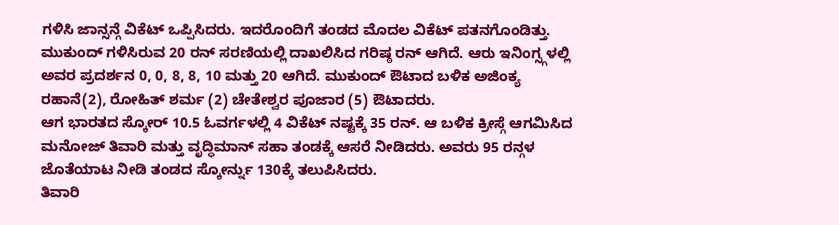ಗಳಿಸಿ ಜಾನ್ಸನ್ಗೆ ವಿಕೆಟ್ ಒಪ್ಪಿಸಿದರು. ಇದರೊಂದಿಗೆ ತಂಡದ ಮೊದಲ ವಿಕೆಟ್ ಪತನಗೊಂಡಿತ್ತು. ಮುಕುಂದ್ ಗಳಿಸಿರುವ 20 ರನ್ ಸರಣಿಯಲ್ಲಿ ದಾಖಲಿಸಿದ ಗರಿಷ್ಠ ರನ್ ಆಗಿದೆ. ಆರು ಇನಿಂಗ್ಸ್ಗಳಲ್ಲಿ ಅವರ ಪ್ರದರ್ಶನ 0, 0, 8, 8, 10 ಮತ್ತು 20 ಆಗಿದೆ. ಮುಕುಂದ್ ಔಟಾದ ಬಳಿಕ ಅಜಿಂಕ್ಯ ರಹಾನೆ(2), ರೋಹಿತ್ ಶರ್ಮ (2) ಚೇತೇಶ್ವರ ಪೂಜಾರ (5) ಔಟಾದರು.
ಆಗ ಭಾರತದ ಸ್ಕೋರ್ 10.5 ಓವರ್ಗಳಲ್ಲಿ 4 ವಿಕೆಟ್ ನಷ್ಟಕ್ಕೆ 35 ರನ್. ಆ ಬಳಿಕ ಕ್ರೀಸ್ಗೆ ಆಗಮಿಸಿದ ಮನೋಜ್ ತಿವಾರಿ ಮತ್ತು ವೃದ್ಧಿಮಾನ್ ಸಹಾ ತಂಡಕ್ಕೆ ಆಸರೆ ನೀಡಿದರು. ಅವರು 95 ರನ್ಗಳ ಜೊತೆಯಾಟ ನೀಡಿ ತಂಡದ ಸ್ಕೋರ್ನ್ನು 130ಕ್ಕೆ ತಲುಪಿಸಿದರು.
ತಿವಾರಿ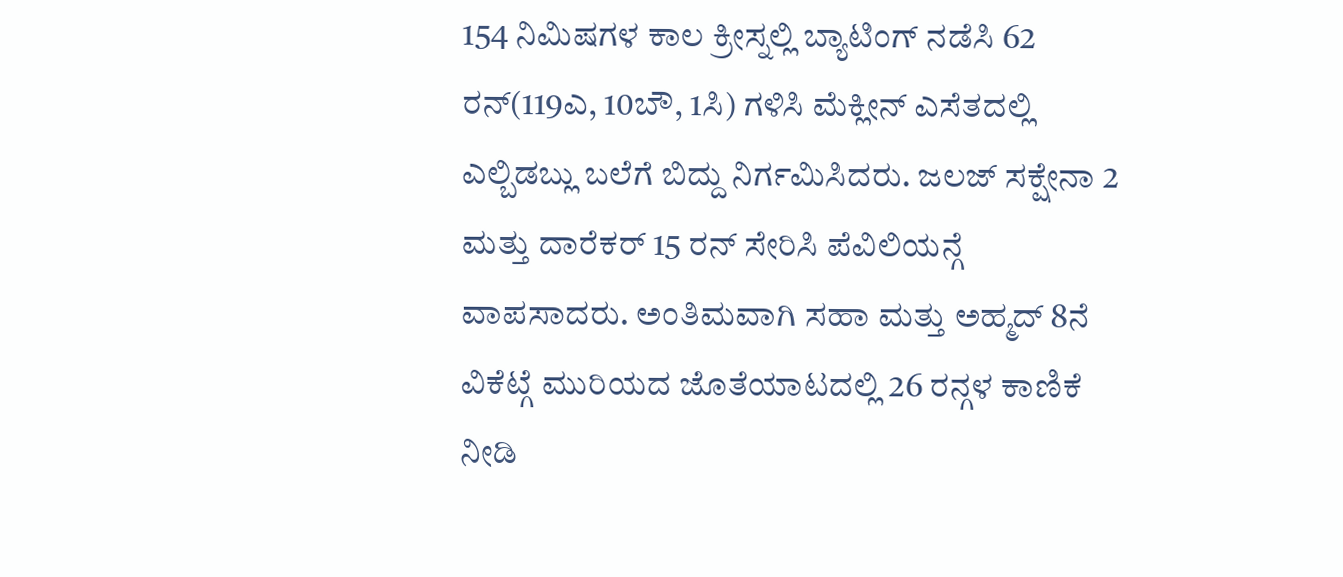154 ನಿಮಿಷಗಳ ಕಾಲ ಕ್ರೀಸ್ನಲ್ಲಿ ಬ್ಯಾಟಿಂಗ್ ನಡೆಸಿ 62 ರನ್(119ಎ, 10ಬೌ, 1ಸಿ) ಗಳಿಸಿ ಮೆಕ್ಲೀನ್ ಎಸೆತದಲ್ಲಿ ಎಲ್ಬಿಡಬ್ಲು ಬಲೆಗೆ ಬಿದ್ದು ನಿರ್ಗಮಿಸಿದರು. ಜಲಜ್ ಸಕ್ಷೇನಾ 2 ಮತ್ತು ದಾರೆಕರ್ 15 ರನ್ ಸೇರಿಸಿ ಪೆವಿಲಿಯನ್ಗೆ ವಾಪಸಾದರು. ಅಂತಿಮವಾಗಿ ಸಹಾ ಮತ್ತು ಅಹ್ಮದ್ 8ನೆ ವಿಕೆಟ್ಗೆ ಮುರಿಯದ ಜೊತೆಯಾಟದಲ್ಲಿ 26 ರನ್ಗಳ ಕಾಣಿಕೆ ನೀಡಿ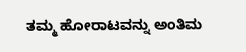ತಮ್ಮ ಹೋರಾಟವನ್ನು ಅಂತಿಮ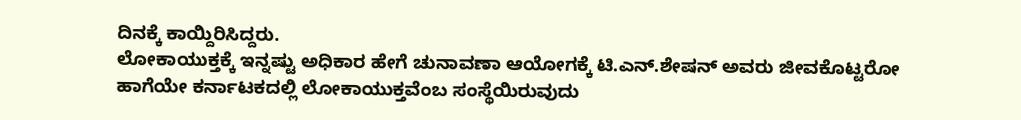ದಿನಕ್ಕೆ ಕಾಯ್ದಿರಿಸಿದ್ದರು.
ಲೋಕಾಯುಕ್ತಕ್ಕೆ ಇನ್ನಷ್ಟು ಅಧಿಕಾರ ಹೇಗೆ ಚುನಾವಣಾ ಆಯೋಗಕ್ಕೆ ಟಿ.ಎನ್.ಶೇಷನ್ ಅವರು ಜೀವಕೊಟ್ಟರೋ ಹಾಗೆಯೇ ಕರ್ನಾಟಕದಲ್ಲಿ ಲೋಕಾಯುಕ್ತವೆಂಬ ಸಂಸ್ಥೆಯಿರುವುದು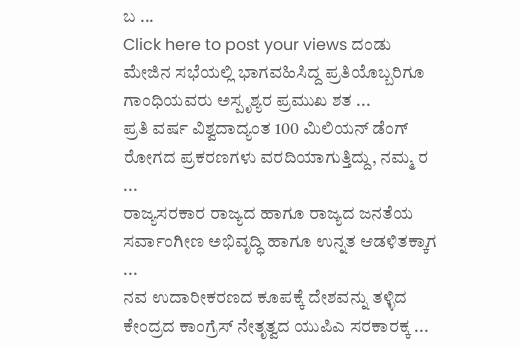ಬ ...
Click here to post your views ದಂಡು ಮೇಜಿನ ಸಭೆಯಲ್ಲಿ ಭಾಗವಹಿಸಿದ್ದ ಪ್ರತಿಯೊಬ್ಬರಿಗೂ ಗಾಂಧಿಯವರು ಅಸ್ಪೃಶ್ಯರ ಪ್ರಮುಖ ಶತ ...
ಪ್ರತಿ ವರ್ಷ ವಿಶ್ವದಾದ್ಯಂತ 100 ಮಿಲಿಯನ್ ಡೆಂಗ್ ರೋಗದ ಪ್ರಕರಣಗಳು ವರದಿಯಾಗುತ್ತಿದ್ದು, ನಮ್ಮ ರ ...
ರಾಜ್ಯಸರಕಾರ ರಾಜ್ಯದ ಹಾಗೂ ರಾಜ್ಯದ ಜನತೆಯ ಸರ್ವಾಂಗೀಣ ಅಭಿವೃದ್ಧಿ ಹಾಗೂ ಉನ್ನತ ಆಡಳಿತಕ್ಕಾಗ ...
ನವ ಉದಾರೀಕರಣದ ಕೂಪಕ್ಕೆ ದೇಶವನ್ನು ತಳ್ಳಿದ ಕೇಂದ್ರದ ಕಾಂಗ್ರೆಸ್ ನೇತೃತ್ವದ ಯುಪಿಎ ಸರಕಾರಕ್ಕ ...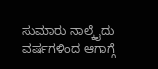ಸುಮಾರು ನಾಲ್ಕೈದು ವರ್ಷಗಳಿಂದ ಆಗಾಗ್ಗೆ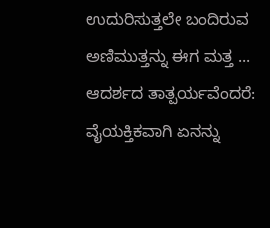ಉದುರಿಸುತ್ತಲೇ ಬಂದಿರುವ ಅಣಿಮುತ್ತನ್ನು ಈಗ ಮತ್ತ ...
ಆದರ್ಶದ ತಾತ್ಪರ್ಯವೆಂದರೆ: ವೈಯಕ್ತಿಕವಾಗಿ ಏನನ್ನು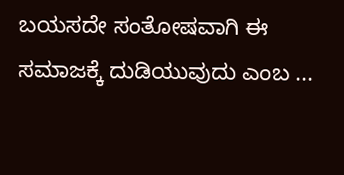ಬಯಸದೇ ಸಂತೋಷವಾಗಿ ಈ ಸಮಾಜಕ್ಕೆ ದುಡಿಯುವುದು ಎಂಬ ...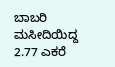ಬಾಬರಿ ಮಸೀದಿಯಿದ್ದ 2.77 ಎಕರೆ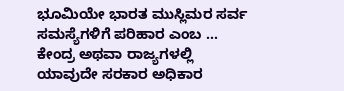ಭೂಮಿಯೇ ಭಾರತ ಮುಸ್ಲಿಮರ ಸರ್ವ ಸಮಸ್ಯೆಗಳಿಗೆ ಪರಿಹಾರ ಎಂಬ ...
ಕೇಂದ್ರ ಅಥವಾ ರಾಜ್ಯಗಳಲ್ಲಿ ಯಾವುದೇ ಸರಕಾರ ಅಧಿಕಾರ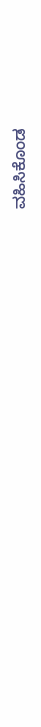ವಹಿಸಿಕೊಂಡ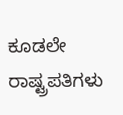ಕೂಡಲೇ ರಾಷ್ಟ್ರಪತಿಗಳು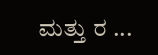ಮತ್ತು ರ ...